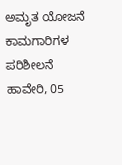ಅಮೃತ ಯೋಜನೆ ಕಾಮಗಾರಿಗಳ ಪರಿಶೀಲನೆ
ಹಾವೇರಿ, 05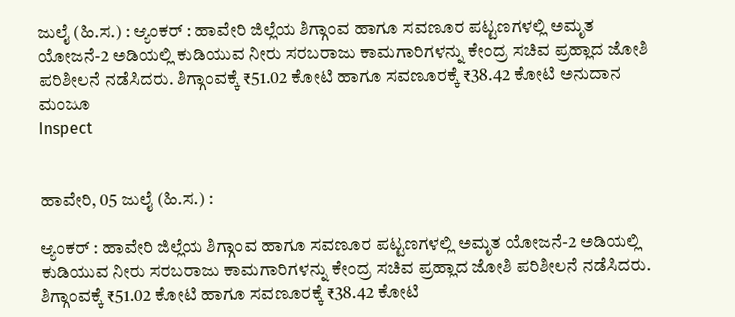ಜುಲೈ (ಹಿ.ಸ.) : ಆ್ಯಂಕರ್ : ಹಾವೇರಿ ಜಿಲ್ಲೆಯ ಶಿಗ್ಗಾಂವ ಹಾಗೂ ಸವಣೂರ ಪಟ್ಟಣಗಳಲ್ಲಿ ಅಮೃತ ಯೋಜನೆ-2 ಅಡಿಯಲ್ಲಿ ಕುಡಿಯುವ ನೀರು ಸರಬರಾಜು ಕಾಮಗಾರಿಗಳನ್ನು ಕೇಂದ್ರ ಸಚಿವ ಪ್ರಹ್ಲಾದ ಜೋಶಿ ಪರಿಶೀಲನೆ ನಡೆಸಿದರು. ಶಿಗ್ಗಾಂವಕ್ಕೆ ₹51.02 ಕೋಟಿ ಹಾಗೂ ಸವಣೂರಕ್ಕೆ ₹38.42 ಕೋಟಿ ಅನುದಾನ ಮಂಜೂ
Inspect


ಹಾವೇರಿ, 05 ಜುಲೈ (ಹಿ.ಸ.) :

ಆ್ಯಂಕರ್ : ಹಾವೇರಿ ಜಿಲ್ಲೆಯ ಶಿಗ್ಗಾಂವ ಹಾಗೂ ಸವಣೂರ ಪಟ್ಟಣಗಳಲ್ಲಿ ಅಮೃತ ಯೋಜನೆ-2 ಅಡಿಯಲ್ಲಿ ಕುಡಿಯುವ ನೀರು ಸರಬರಾಜು ಕಾಮಗಾರಿಗಳನ್ನು ಕೇಂದ್ರ ಸಚಿವ ಪ್ರಹ್ಲಾದ ಜೋಶಿ ಪರಿಶೀಲನೆ ನಡೆಸಿದರು. ಶಿಗ್ಗಾಂವಕ್ಕೆ ₹51.02 ಕೋಟಿ ಹಾಗೂ ಸವಣೂರಕ್ಕೆ ₹38.42 ಕೋಟಿ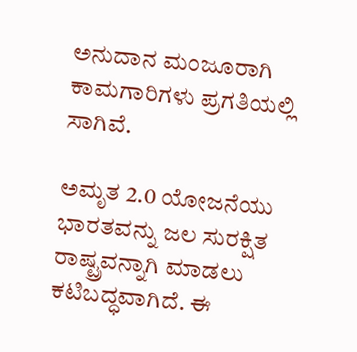ಅನುದಾನ ಮಂಜೂರಾಗಿ ಕಾಮಗಾರಿಗಳು ಪ್ರಗತಿಯಲ್ಲಿ ಸಾಗಿವೆ.

ಅಮೃತ 2.0 ಯೋಜನೆಯು ಭಾರತವನ್ನು ಜಲ ಸುರಕ್ಷಿತ ರಾಷ್ಟ್ರವನ್ನಾಗಿ ಮಾಡಲು ಕಟಿಬದ್ಧವಾಗಿದೆ. ಈ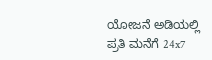ಯೋಜನೆ ಅಡಿಯಲ್ಲಿ ಪ್ರತಿ ಮನೆಗೆ 24x7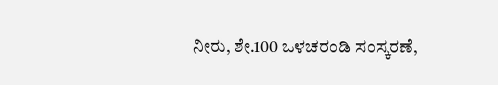ನೀರು, ಶೇ.100 ಒಳಚರಂಡಿ ಸಂಸ್ಕರಣೆ,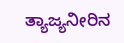ತ್ಯಾಜ್ಯನೀರಿನ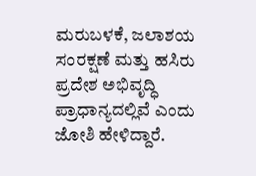ಮರುಬಳಕೆ, ಜಲಾಶಯ ಸಂರಕ್ಷಣೆ ಮತ್ತು ಹಸಿರು ಪ್ರದೇಶ ಅಭಿವೃದ್ಧಿ ಪ್ರಾಧಾನ್ಯದಲ್ಲಿವೆ ಎಂದು ಜೋಶಿ ಹೇಳಿದ್ದಾರೆ.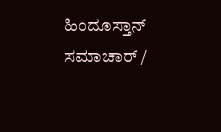ಹಿಂದೂಸ್ತಾನ್ ಸಮಾಚಾರ್ /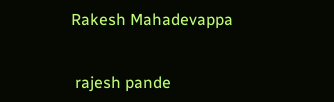Rakesh Mahadevappa


 rajesh pande